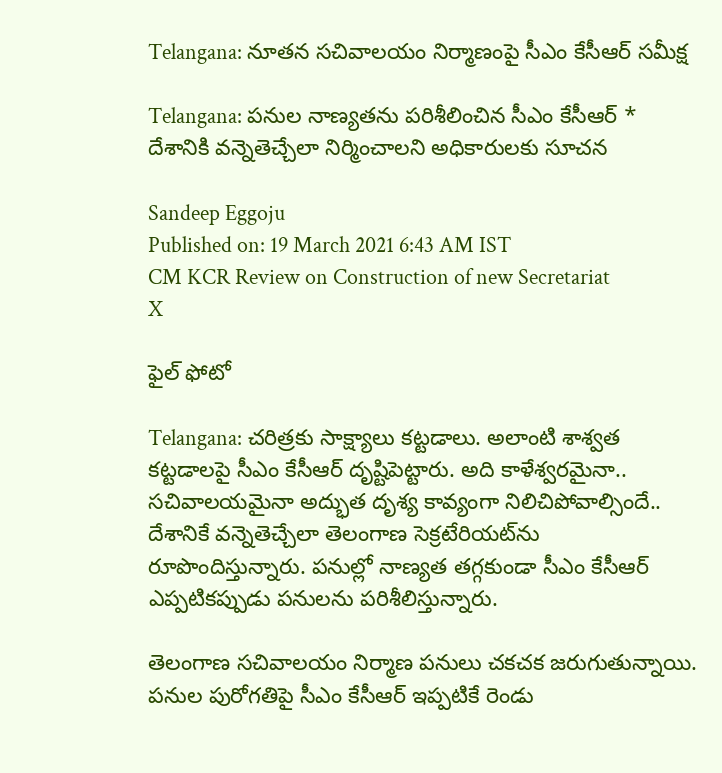Telangana: నూత‌న స‌చివాల‌యం నిర్మాణంపై సీఎం కేసీఆర్ స‌మీక్ష

Telangana: పనుల నాణ్యతను పరిశీలించిన సీఎం కేసీఆర్ * దేశానికి వన్నెతెచ్చేలా నిర్మించాలని అధికారులకు సూచన

Sandeep Eggoju
Published on: 19 March 2021 6:43 AM IST
CM KCR Review on Construction of new Secretariat
X

ఫైల్ ఫోటో

Telangana: చరిత్రకు సాక్ష్యాలు కట్టడాలు. అలాంటి శాశ్వత కట్టడాలపై సీఎం కేసీఆర్ దృష్టిపెట్టారు. అది కాళేశ్వరమైనా.. సచివాలయమైనా అద్భుత దృశ్య కావ్యంగా నిలిచిపోవాల్సిందే.. దేశానికే వన్నెతెచ్చేలా తెలంగాణ సెక్రటేరియట్‌ను రూపొందిస్తున్నారు. పనుల్లో నాణ్యత తగ్గకుండా సీఎం కేసీఆర్ ఎప్పటికప్పుడు పనులను పరిశీలిస్తున్నారు.

తెలంగాణ సచివాలయం నిర్మాణ పనులు చకచక జరుగుతున్నాయి. పనుల పురోగతిపై సీఎం కేసీఆర్ ఇప్పటికే రెండు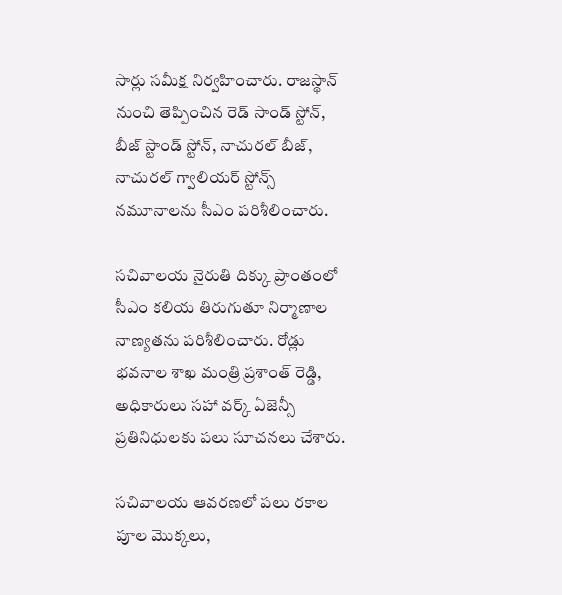సార్లు సమీక్ష నిర్వహించారు. రాజస్థాన్ నుంచి తెప్పించిన రెడ్ సాండ్ స్టోన్, బీజ్ స్టాండ్ స్టోన్, నాచురల్ బీజ్, నాచురల్ గ్వాలియర్ స్టోన్స్ నమూనాలను సీఎం పరిశీలించారు.

సచివాలయ నైరుతి దిక్కు ప్రాంతంలో సీఎం కలియ తిరుగుతూ నిర్మాణాల నాణ్యతను పరిశీలించారు. రోడ్లు భవనాల శాఖ మంత్రి ప్రశాంత్ రెడ్డి, అధికారులు సహా వర్క్ ఏజెన్సీ ప్రతినిధులకు పలు సూచనలు చేశారు.

సచివాలయ ఆవరణలో పలు రకాల పూల మొక్కలు,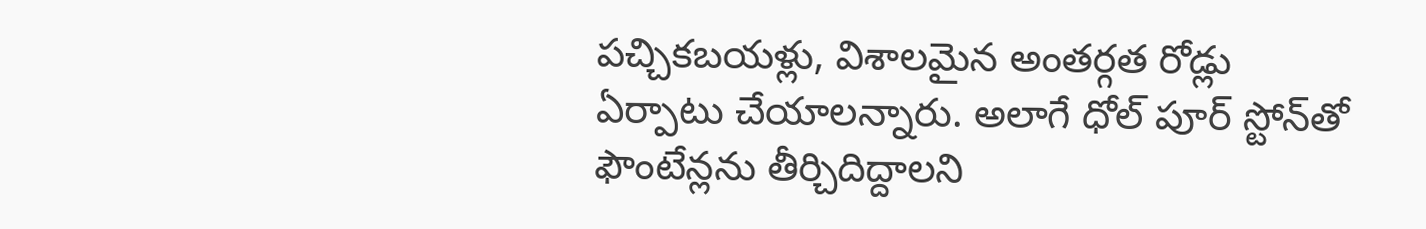పచ్చికబయళ్లు, విశాలమైన అంతర్గత రోడ్లు ఏర్పాటు చేయాలన్నారు. అలాగే ధోల్ పూర్ స్టోన్‌తో ఫౌంటేన్లను తీర్చిదిద్దాలని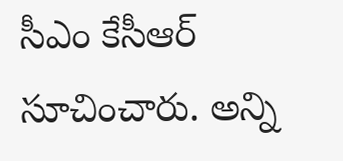సీఎం కేసీఆర్ సూచించారు. అన్ని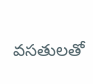వసతులతో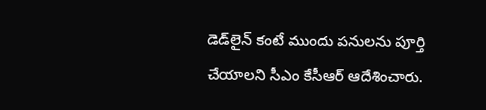డెడ్‌లైన్‌ కంటే ముందు పనులను పూర్తి చేయాలని సీఎం కేసీఆర్ ఆదేశించారు.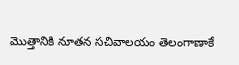మొత్తానికి నూతన సచివాలయం తెలంగాణాకే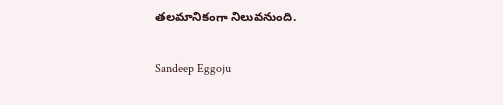తలమానికంగా నిలువనుంది.

Sandeep Eggoju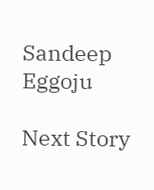Sandeep Eggoju

Next Story